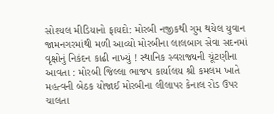સોશ્યલ મીડિયાનો ફાયદો: મોરબી નજીકથી ગુમ થયેલ યુવાન જામનગરમાંથી મળી આવ્યો મોરબીના લાલબાગ સેવા સદનમાં વૃક્ષોનું નિકંદન કાઢી નાખ્યું ! સ્થાનિક સ્વરાજ્યની ચૂંટણીના આવતા : મોરબી જિલ્લા ભાજપ કાર્યાલય શ્રી કમલમ ખાતે મહત્વની બેઠક યોજાઈ મોરબીના લીલાપર કેનાલ રોડ ઉપર ચાલતા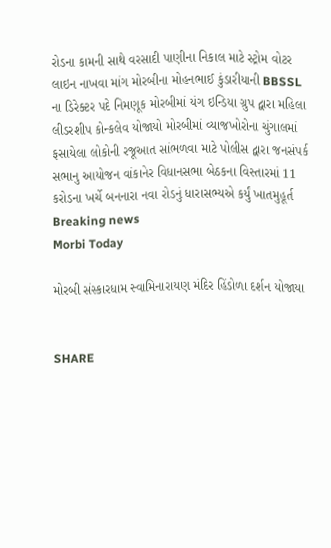રોડના કામની સાથે વરસાદી પાણીના નિકાલ માટે સ્ટ્રોમ વોટર લાઇન નાખવા માંગ મોરબીના મોહનભાઈ કુંડારીયાની BBSSL ના ડિરેક્ટર પદે નિમણૂક મોરબીમાં યંગ ઇન્ડિયા ગ્રુપ દ્વારા મહિલા લીડરશીપ કોન્કલેવ યોજાયો મોરબીમાં વ્યાજખોરોના ચુંગાલમાં ફસાયેલા લોકોની રજૂઆત સાંભળવા માટે પોલીસ દ્વારા જનસંપર્ક સભાનુ આયોજન વાંકાનેર વિધાનસભા બેઠકના વિસ્તારમાં 11 કરોડના ખર્ચે બનનારા નવા રોડનું ધારાસભ્યએ કર્યું ખાતમુહૂર્ત
Breaking news
Morbi Today

મોરબી સંસ્કારધામ સ્વામિનારાયણ મંદિર હિંડોળા દર્શન યોજાયા


SHARE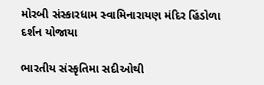મોરબી સંસ્કારધામ સ્વામિનારાયણ મંદિર હિંડોળા દર્શન યોજાયા

ભારતીય સંસ્કૃતિમા સદીઓથી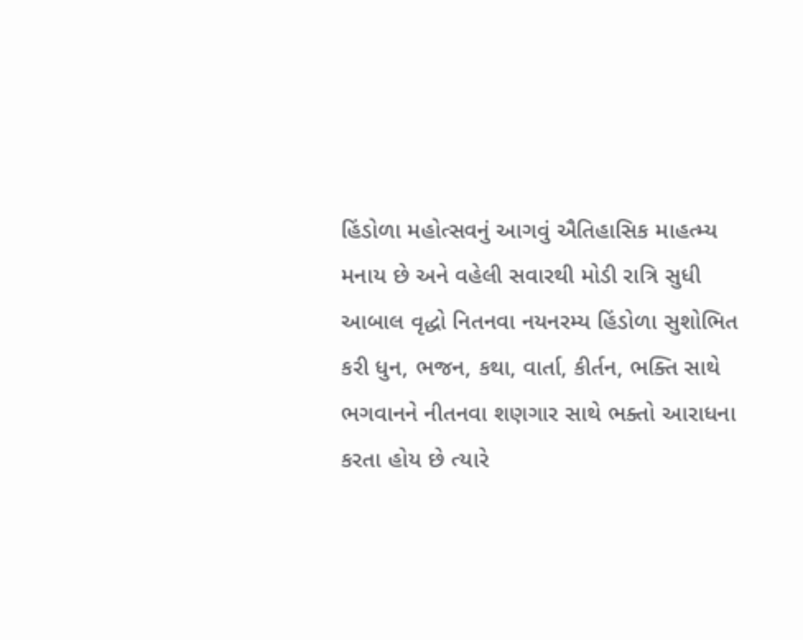હિંડોળા મહોત્સવનું આગવું ઐતિહાસિક માહત્મ્ય મનાય છે અને વહેલી સવારથી મોડી રાત્રિ સુધી આબાલ વૃદ્ધો નિતનવા નયનરમ્ય હિંડોળા સુશોભિત કરી ધુન, ભજન, કથા, વાર્તા, કીર્તન, ભક્તિ સાથે ભગવાનને નીતનવા શણગાર સાથે ભક્તો આરાધના કરતા હોય છે ત્યારે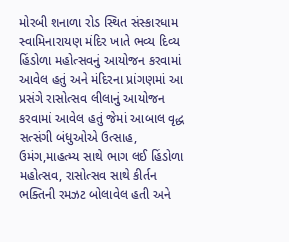મોરબી શનાળા રોડ સ્થિત સંસ્કારધામ સ્વામિનારાયણ મંદિર ખાતે ભવ્ય દિવ્ય  હિંડોળા મહોત્સવનું આયોજન કરવામાં આવેલ હતું અને મંદિરના પ્રાંગણમાં આ પ્રસંગે રાસોત્સવ લીલાનું આયોજન કરવામાં આવેલ હતું જેમાં આબાલ વૃદ્ધ સત્સંગી બંધુઓએ ઉત્સાહ, ઉમંગ,માહત્મ્ય સાથે ભાગ લઈ હિંડોળા મહોત્સવ, રાસોત્સવ સાથે કીર્તન ભક્તિની રમઝટ બોલાવેલ હતી અને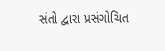સંતો દ્વારા પ્રસંગોચિત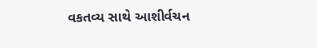વકતવ્ય સાથે આશીર્વચન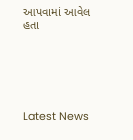આપવામાં આવેલ હતા






Latest News